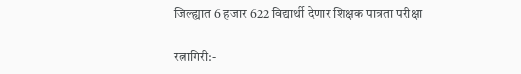जिल्ह्यात 6 हजार 622 विद्यार्थी देणार शिक्षक पात्रता परीक्षा

रत्नागिरी:-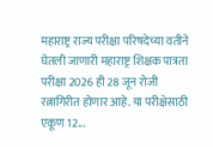महाराष्ट्र राज्य परीक्षा परिषदेच्या वतीने घेतली जाणारी महाराष्ट्र शिक्षक पात्रता परीक्षा 2026 ही 28 जून रोजी रत्नागिरीत होणार आहे. या परीक्षेसाठी एकूण 12...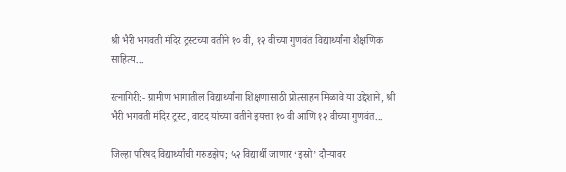श्री भैरी भगवती मंदिर ट्रस्टच्या वतीने १० वी, १२ वीच्या गुणवंत विद्यार्थ्यांना शैक्षणिक साहित्य...

रत्नागिरी:- ग्रामीण भागातील विद्यार्थ्यांना शिक्षणासाठी प्रोत्साहन मिळावे या उद्देशाने, श्री भैरी भगवती मंदिर ट्रस्ट, वाटद यांच्या वतीने इयत्ता १० वी आणि १२ वीच्या गुणवंत...

जिल्हा परिषद विद्यार्थ्यांची गरुडझेप; ५२ विद्यार्थी जाणार ‘इस्रो’ दौऱ्यावर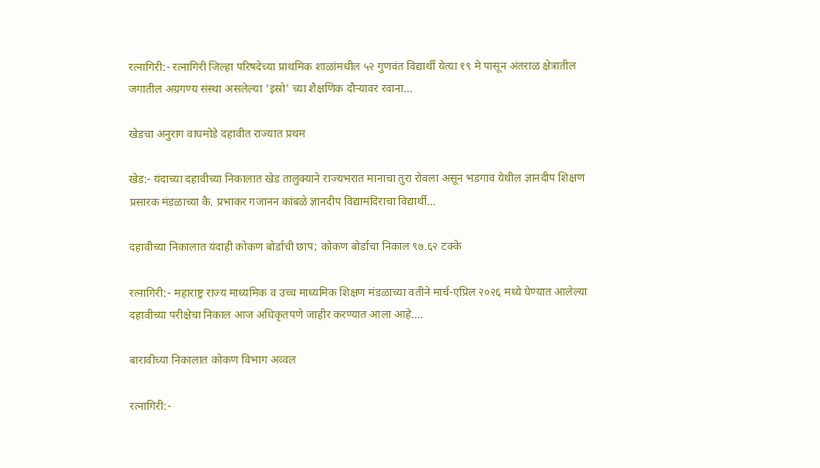रत्नागिरी:- रत्नागिरी जिल्हा परिषदेच्या प्राथमिक शाळांमधील ५२ गुणवंत विद्यार्थी येत्या १९ मे पासून अंतराळ क्षेत्रातील जगातील अग्रगण्य संस्था असलेल्या 'इस्रो' च्या शैक्षणिक दौऱ्यावर रवाना...

खेडचा अनुराग वाघमोडे दहावीत राज्यात प्रथम

खेड:- यंदाच्या दहावीच्या निकालात खेड तालुक्याने राज्यभरात मानाचा तुरा रोवला असून भडगाव येथील ज्ञानदीप शिक्षण प्रसारक मंडळाच्या कै. प्रभाकर गजानन कांबळे ज्ञानदीप विद्यामंदिराचा विद्यार्थी...

दहावीच्या निकालात यंदाही कोकण बोर्डाची छाप; कोकण बोर्डाचा निकाल ९७.६२ टक्के

रत्नागिरी:- महाराष्ट्र राज्य माध्यमिक व उच्च माध्यमिक शिक्षण मंडळाच्या वतीने मार्च-एप्रिल २०२६ मध्ये घेण्यात आलेल्या दहावीच्या परीक्षेचा निकाल आज अधिकृतपणे जाहीर करण्यात आला आहे....

बारावीच्या निकालात कोकण विभाग अव्वल

रत्नागिरी:-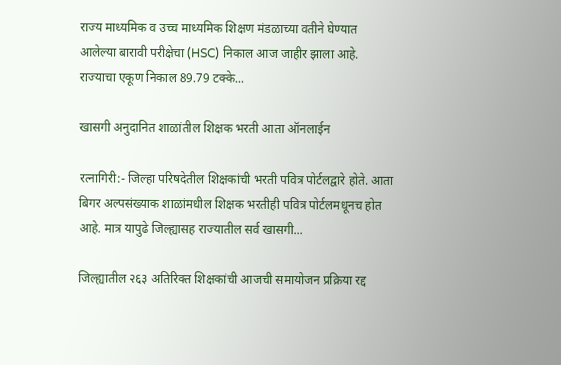राज्य माध्यमिक व उच्च माध्यमिक शिक्षण मंडळाच्या वतीने घेण्यात आलेल्या बारावी परीक्षेचा (HSC) निकाल आज जाहीर झाला आहे. राज्याचा एकूण निकाल 89.79 टक्के...

खासगी अनुदानित शाळांतील शिक्षक भरती आता ऑनलाईन

रत्नागिरी:- जिल्हा परिषदेतील शिक्षकांची भरती पवित्र पोर्टलद्वारे होते. आता बिगर अल्पसंख्याक शाळांमधील शिक्षक भरतीही पवित्र पोर्टलमधूनच होत आहे. मात्र यापुढे जिल्ह्यासह राज्यातील सर्व खासगी...

जिल्ह्यातील २६३ अतिरिक्त शिक्षकांची आजची समायोजन प्रक्रिया रद्द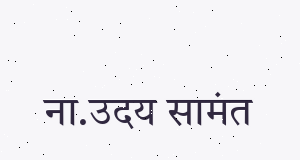ना.उदय सामंत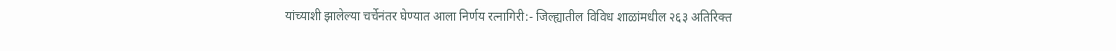यांच्याशी झालेल्या चर्चेनंतर घेण्यात आला निर्णय रत्नागिरी:- जिल्ह्यातील विविध शाळांमधील २६३ अतिरिक्त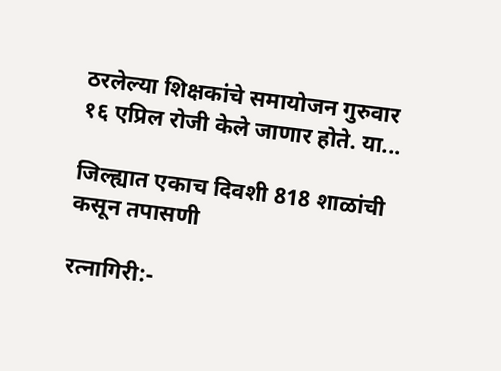ठरलेल्या शिक्षकांचे समायोजन गुरुवार १६ एप्रिल रोजी केले जाणार होते. या...

जिल्ह्यात एकाच दिवशी 818 शाळांची कसून तपासणी

रत्नागिरी:-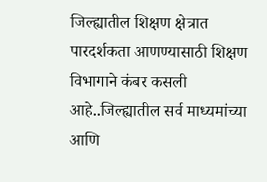जिल्ह्यातील शिक्षण क्षेत्रात पारदर्शकता आणण्यासाठी शिक्षण विभागाने कंबर कसली आहे..जिल्ह्यातील सर्व माध्यमांच्या आणि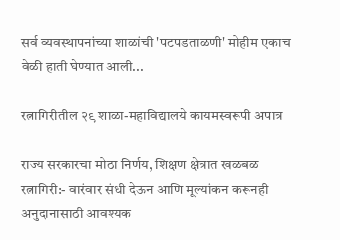सर्व व्यवस्थापनांच्या शाळांची 'पटपडताळणी' मोहीम एकाच वेळी हाती घेण्यात आली...

रत्नागिरीतील २९ शाळा-महाविद्यालये कायमस्वरूपी अपात्र

राज्य सरकारचा मोठा निर्णय, शिक्षण क्षेत्रात खळबळ रत्नागिरी:- वारंवार संधी देऊन आणि मूल्यांकन करूनही अनुदानासाठी आवश्यक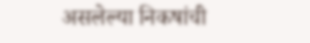असलेल्या निकषांची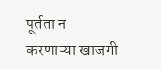पूर्तता न करणाऱ्या खाजगी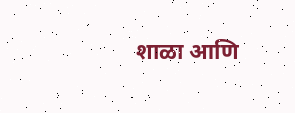शाळा आणि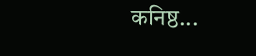कनिष्ठ...